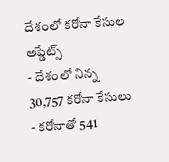దేశంలో కరోనా కేసుల అప్డేట్స్
- దేశంలో నిన్న 30,757 కరోనా కేసులు
- కరోనాతో 541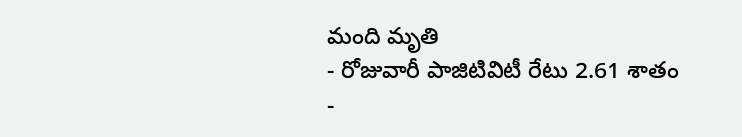మంది మృతి
- రోజువారీ పాజిటివిటీ రేటు 2.61 శాతం
-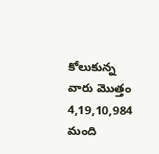కోలుకున్న వారు మొత్తం 4,19,10,984 మంది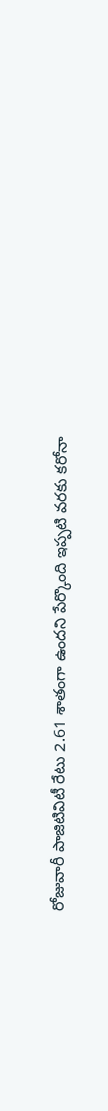రోజువారీ పాజిటివిటీ రేటు 2.61 శాతంగా ఉందని పేర్కొంది ఇప్పటి వరకు కరోనా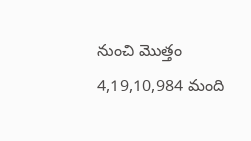నుంచి మొత్తం 4,19,10,984 మంది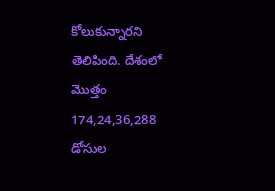కోలుకున్నారని తెలిపింది. దేశంలో మొత్తం 174,24,36,288 డోసుల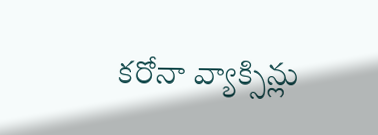కరోనా వ్యాక్సిన్లు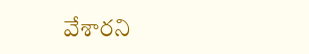వేశారని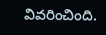వివరించింది.